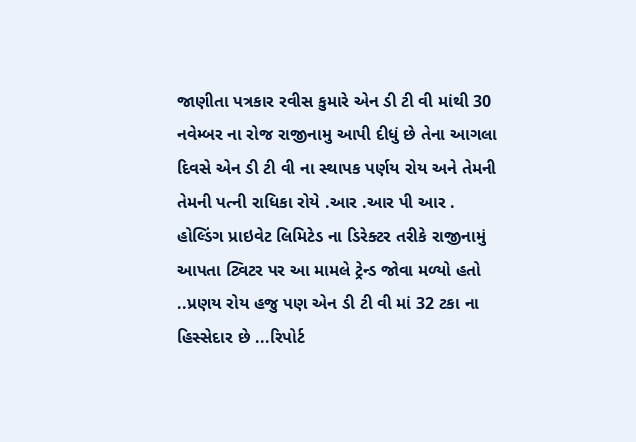જાણીતા પત્રકાર રવીસ કુમારે એન ડી ટી વી માંથી 30 નવેમ્બર ના રોજ રાજીનામુ આપી દીધું છે તેના આગલા દિવસે એન ડી ટી વી ના સ્થાપક પર્ણય રોય અને તેમની તેમની પત્ની રાધિકા રોયે .આર .આર પી આર . હોલ્ડિંગ પ્રાઇવેટ લિમિટેડ ના ડિરેક્ટર તરીકે રાજીનામું આપતા ટ્વિટર પર આ મામલે ટ્રેન્ડ જોવા મળ્યો હતો ..પ્રણય રોય હજુ પણ એન ડી ટી વી માં 32 ટકા ના હિસ્સેદાર છે ...રિપોર્ટ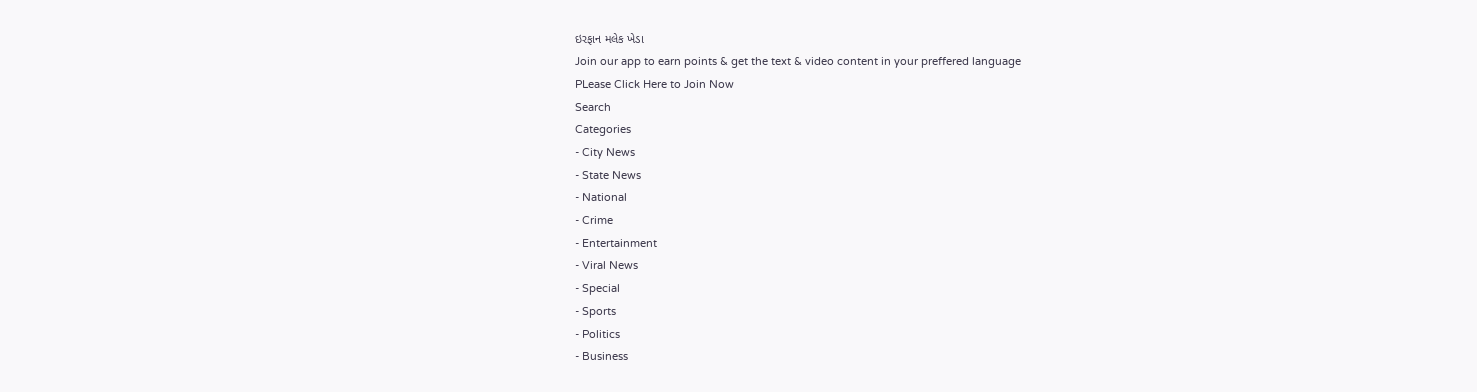ઇરફાન મલેક ખેડા
Join our app to earn points & get the text & video content in your preffered language
PLease Click Here to Join Now
Search
Categories
- City News
- State News
- National
- Crime
- Entertainment
- Viral News
- Special
- Sports
- Politics
- Business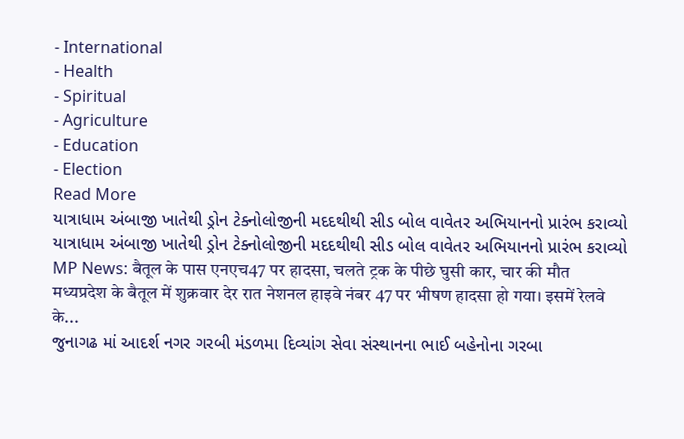- International
- Health
- Spiritual
- Agriculture
- Education
- Election
Read More
યાત્રાધામ અંબાજી ખાતેથી ડ્રોન ટેક્નોલોજીની મદદથીથી સીડ બોલ વાવેતર અભિયાનનો પ્રારંભ કરાવ્યો
યાત્રાધામ અંબાજી ખાતેથી ડ્રોન ટેક્નોલોજીની મદદથીથી સીડ બોલ વાવેતર અભિયાનનો પ્રારંભ કરાવ્યો
MP News: बैतूल के पास एनएच47 पर हादसा, चलते ट्रक के पीछे घुसी कार, चार की मौत
मध्यप्रदेश के बैतूल में शुक्रवार देर रात नेशनल हाइवे नंबर 47 पर भीषण हादसा हो गया। इसमें रेलवे के...
જુનાગઢ માં આદર્શ નગર ગરબી મંડળમા દિવ્યાંગ સેવા સંસ્થાનના ભાઈ બહેનોના ગરબા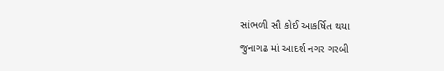સાંભળી સૌ કોઈ આકર્ષિત થયા
જુનાગઢ માં આદર્શ નગર ગરબી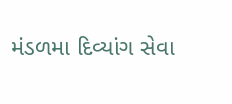મંડળમા દિવ્યાંગ સેવા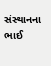સંસ્થાનના ભાઈ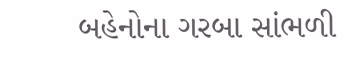બહેનોના ગરબા સાંભળી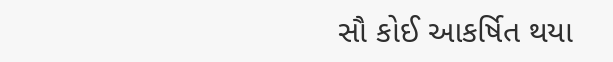સૌ કોઈ આકર્ષિત થયા